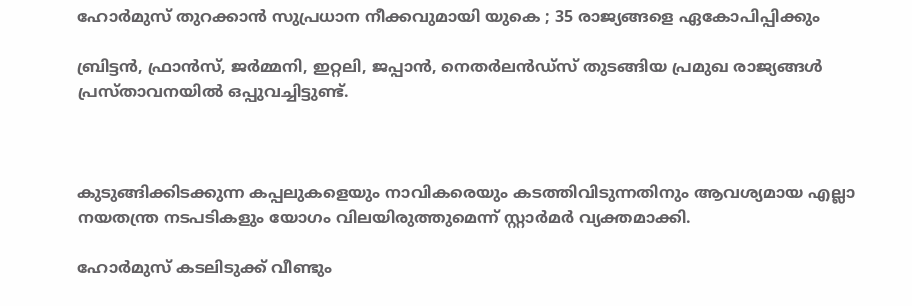ഹോര്‍മുസ് തുറക്കാന്‍ സുപ്രധാന നീക്കവുമായി യുകെ ; 35 രാജ്യങ്ങളെ ഏകോപിപ്പിക്കും

ബ്രിട്ടന്‍, ഫ്രാന്‍സ്, ജര്‍മ്മനി, ഇറ്റലി, ജപ്പാന്‍, നെതര്‍ലന്‍ഡ്‌സ് തുടങ്ങിയ പ്രമുഖ രാജ്യങ്ങള്‍ പ്രസ്താവനയില്‍ ഒപ്പുവച്ചിട്ടുണ്ട്.



കുടുങ്ങിക്കിടക്കുന്ന കപ്പലുകളെയും നാവികരെയും കടത്തിവിടുന്നതിനും ആവശ്യമായ എല്ലാ നയതന്ത്ര നടപടികളും യോഗം വിലയിരുത്തുമെന്ന് സ്റ്റാര്‍മര്‍ വ്യക്തമാക്കി.

ഹോര്‍മുസ് കടലിടുക്ക് വീണ്ടും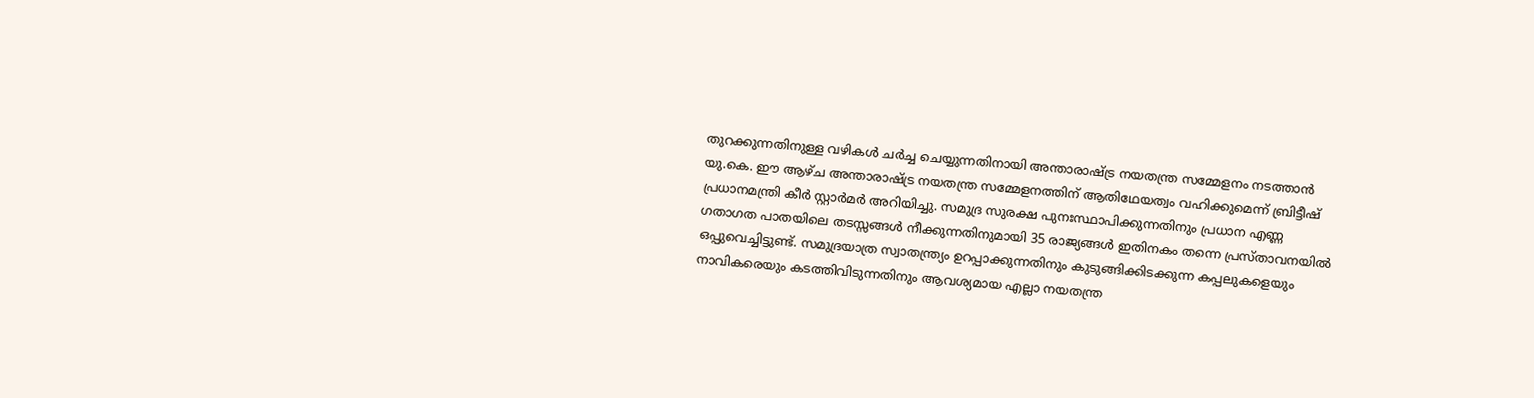തുറക്കുന്നതിനുള്ള വഴികള്‍ ചര്‍ച്ച ചെയ്യുന്നതിനായി അന്താരാഷ്ട്ര നയതന്ത്ര സമ്മേളനം നടത്താന്‍ യു.കെ. ഈ ആഴ്ച അന്താരാഷ്ട്ര നയതന്ത്ര സമ്മേളനത്തിന് ആതിഥേയത്വം വഹിക്കുമെന്ന് ബ്രിട്ടീഷ് പ്രധാനമന്ത്രി കീര്‍ സ്റ്റാര്‍മര്‍ അറിയിച്ചു. സമുദ്ര സുരക്ഷ പുനഃസ്ഥാപിക്കുന്നതിനും പ്രധാന എണ്ണ ഗതാഗത പാതയിലെ തടസ്സങ്ങള്‍ നീക്കുന്നതിനുമായി 35 രാജ്യങ്ങള്‍ ഇതിനകം തന്നെ പ്രസ്താവനയില്‍ ഒപ്പുവെച്ചിട്ടുണ്ട്. സമുദ്രയാത്ര സ്വാതന്ത്ര്യം ഉറപ്പാക്കുന്നതിനും കുടുങ്ങിക്കിടക്കുന്ന കപ്പലുകളെയും നാവികരെയും കടത്തിവിടുന്നതിനും ആവശ്യമായ എല്ലാ നയതന്ത്ര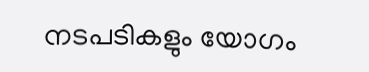നടപടികളും യോഗം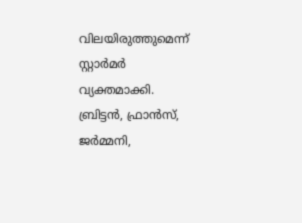വിലയിരുത്തുമെന്ന് സ്റ്റാര്‍മര്‍ വ്യക്തമാക്കി.
ബ്രിട്ടന്‍, ഫ്രാന്‍സ്, ജര്‍മ്മനി,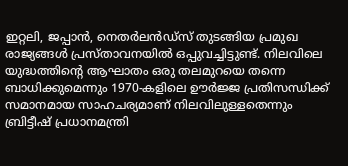ഇറ്റലി, ജപ്പാന്‍, നെതര്‍ലന്‍ഡ്‌സ് തുടങ്ങിയ പ്രമുഖ രാജ്യങ്ങള്‍ പ്രസ്താവനയില്‍ ഒപ്പുവച്ചിട്ടുണ്ട്. നിലവിലെ യുദ്ധത്തിന്റെ ആഘാതം ഒരു തലമുറയെ തന്നെ ബാധിക്കുമെന്നും 1970-കളിലെ ഊര്‍ജ്ജ പ്രതിസന്ധിക്ക് സമാനമായ സാഹചര്യമാണ് നിലവിലുള്ളതെന്നും ബ്രിട്ടീഷ് പ്രധാനമന്ത്രി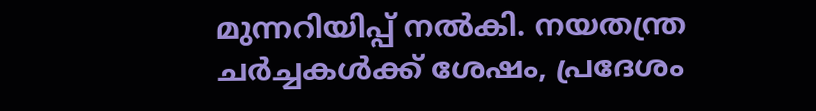മുന്നറിയിപ്പ് നല്‍കി. നയതന്ത്ര ചര്‍ച്ചകള്‍ക്ക് ശേഷം, പ്രദേശം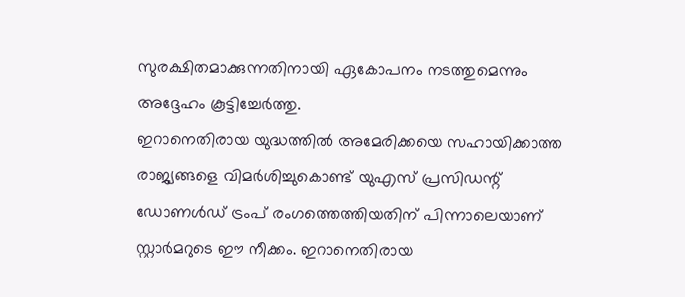സുരക്ഷിതമാക്കുന്നതിനായി ഏകോപനം നടത്തുമെന്നും അദ്ദേഹം കൂട്ടിച്ചേര്‍ത്തു.
ഇറാനെതിരായ യുദ്ധത്തില്‍ അമേരിക്കയെ സഹായിക്കാത്ത രാജ്യങ്ങളെ വിമര്‍ശിച്ചുകൊണ്ട് യുഎസ് പ്രസിഡന്റ് ഡോണള്‍ഡ് ട്രംപ് രംഗത്തെത്തിയതിന് പിന്നാലെയാണ് സ്റ്റാര്‍മറുടെ ഈ നീക്കം. ഇറാനെതിരായ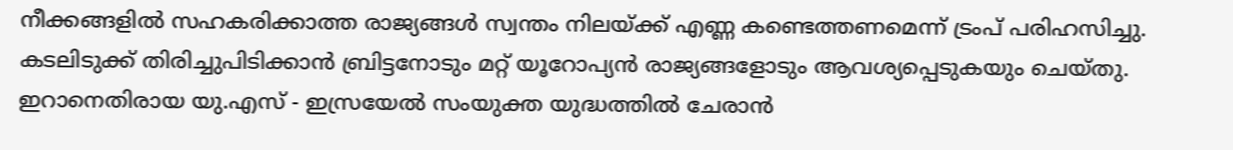നീക്കങ്ങളില്‍ സഹകരിക്കാത്ത രാജ്യങ്ങള്‍ സ്വന്തം നിലയ്ക്ക് എണ്ണ കണ്ടെത്തണമെന്ന് ട്രംപ് പരിഹസിച്ചു. കടലിടുക്ക് തിരിച്ചുപിടിക്കാന്‍ ബ്രിട്ടനോടും മറ്റ് യൂറോപ്യന്‍ രാജ്യങ്ങളോടും ആവശ്യപ്പെടുകയും ചെയ്തു.
ഇറാനെതിരായ യു.എസ് - ഇസ്രയേല്‍ സംയുക്ത യുദ്ധത്തില്‍ ചേരാന്‍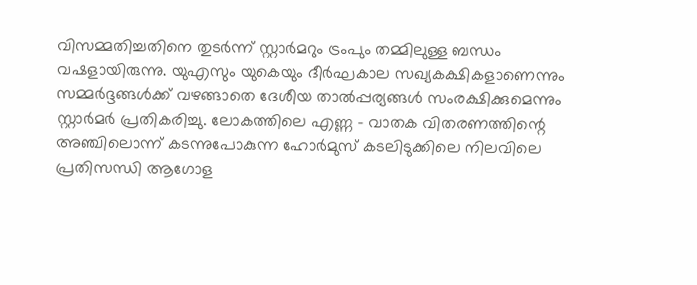വിസമ്മതിച്ചതിനെ തുടര്‍ന്ന് സ്റ്റാര്‍മറും ട്രംപും തമ്മിലുള്ള ബന്ധം വഷളായിരുന്നു. യുഎസും യുകെയും ദീര്‍ഘകാല സഖ്യകക്ഷികളാണെന്നും സമ്മര്‍ദ്ദങ്ങള്‍ക്ക് വഴങ്ങാതെ ദേശീയ താല്‍പ്പര്യങ്ങള്‍ സംരക്ഷിക്കുമെന്നും സ്റ്റാര്‍മര്‍ പ്രതികരിച്ചു. ലോകത്തിലെ എണ്ണ - വാതക വിതരണത്തിന്റെ അഞ്ചിലൊന്ന് കടന്നുപോകുന്ന ഹോര്‍മുസ് കടലിടുക്കിലെ നിലവിലെ പ്രതിസന്ധി ആഗോള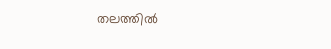തലത്തില്‍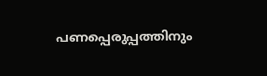പണപ്പെരുപ്പത്തിനും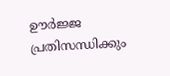ഊര്‍ജ്ജ പ്രതിസന്ധിക്കും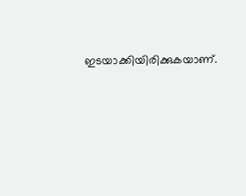ഇടയാക്കിയിരിക്കുകയാണ്.